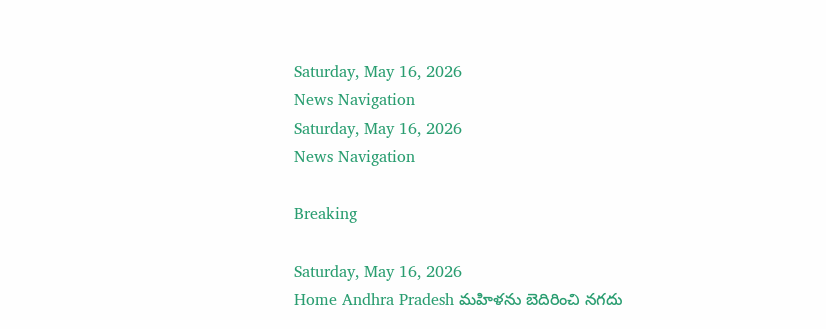Saturday, May 16, 2026
News Navigation
Saturday, May 16, 2026
News Navigation

Breaking

Saturday, May 16, 2026
Home Andhra Pradesh మహిళను బెదిరించి నగదు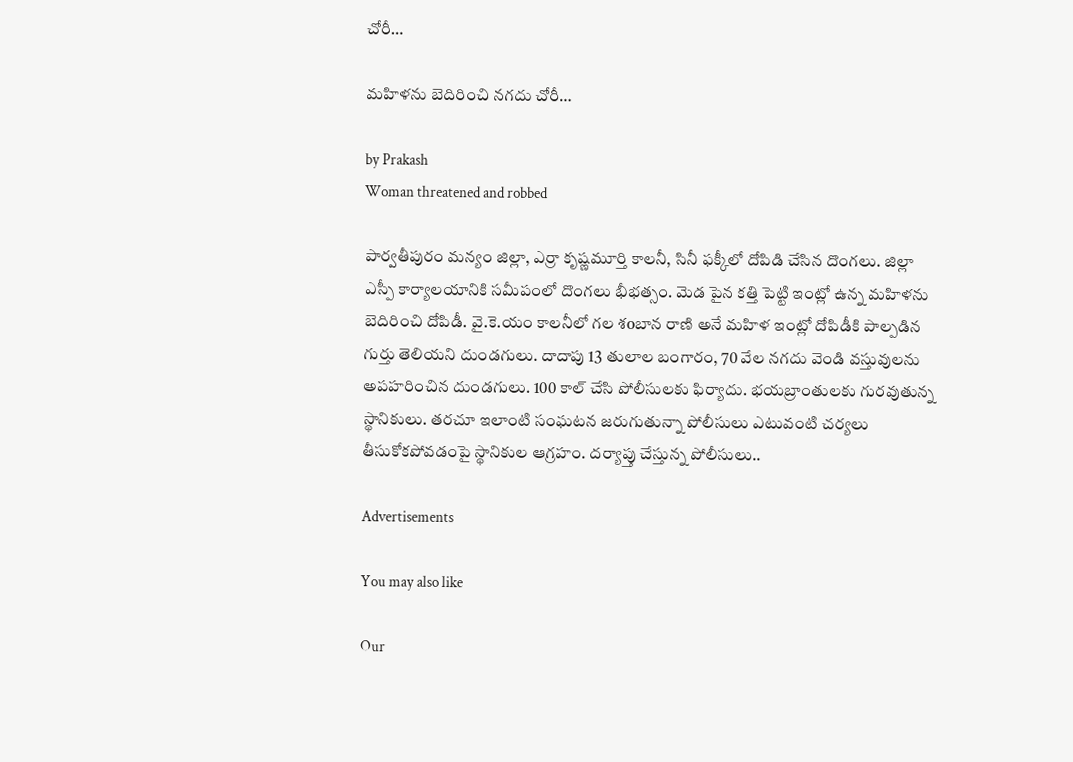చోరీ…

మహిళను బెదిరించి నగదు చోరీ…

by Prakash
Woman threatened and robbed

పార్వతీపురం మన్యం జిల్లా, ఎర్రా కృష్ణమూర్తి కాలనీ, సినీ ఫక్కీలో దోపిడి చేసిన దొంగలు. జిల్లా ఎస్పీ కార్యాలయానికి సమీపంలో దొంగలు భీభత్సం. మెడ పైన కత్తి పెట్టి ఇంట్లో ఉన్న మహిళను బెదిరించి దోపిడీ. వై.కె.యం కాలనీలో గల శoబాన రాణి అనే మహిళ ఇంట్లో దోపిడీకి పాల్పడిన గుర్తు తెలియని దుండగులు. దాదాపు 13 తులాల బంగారం, 70 వేల నగదు వెండి వస్తువులను అపహరించిన దుండగులు. 100 కాల్ చేసి పోలీసులకు ఫిర్యాదు. భయబ్రాంతులకు గురవుతున్న స్థానికులు. తరచూ ఇలాంటి సంఘటన జరుగుతున్నా పోలీసులు ఎటువంటి చర్యలు తీసుకోకపోవడంపై స్థానికుల ఆగ్రహం. దర్యాప్తు చేస్తున్న పోలీసులు..

Advertisements

You may also like

Our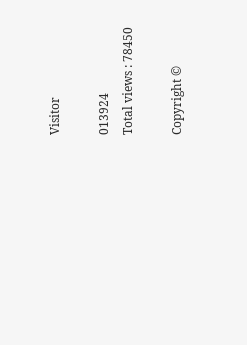Visitor

013924
Total views : 78450

Copyright ©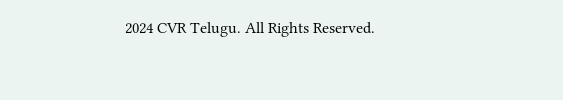2024 CVR Telugu. All Rights Reserved.